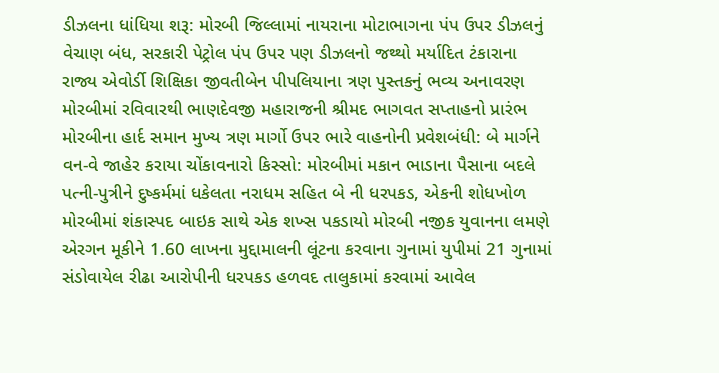ડીઝલના ધાંધિયા શરૂ: મોરબી જિલ્લામાં નાયરાના મોટાભાગના પંપ ઉપર ડીઝલનું વેચાણ બંધ, સરકારી પેટ્રોલ પંપ ઉપર પણ ડીઝલનો જથ્થો મર્યાદિત ટંકારાના રાજ્ય એવોર્ડી શિક્ષિકા જીવતીબેન પીપલિયાના ત્રણ પુસ્તકનું ભવ્ય અનાવરણ મોરબીમાં રવિવારથી ભાણદેવજી મહારાજની શ્રીમદ ભાગવત સપ્તાહનો પ્રારંભ મોરબીના હાર્દ સમાન મુખ્ય ત્રણ માર્ગો ઉપર ભારે વાહનોની પ્રવેશબંધી: બે માર્ગને વન-વે જાહેર કરાયા ચોંકાવનારો કિસ્સો: મોરબીમાં મકાન ભાડાના પૈસાના બદલે પત્ની-પુત્રીને દુષ્કર્મમાં ધકેલતા નરાધમ સહિત બે ની ધરપકડ, એકની શોધખોળ મોરબીમાં શંકાસ્પદ બાઇક સાથે એક શખ્સ પકડાયો મોરબી નજીક યુવાનના લમણે એરગન મૂકીને 1.60 લાખના મુદ્દામાલની લૂંટના કરવાના ગુનામાં યુપીમાં 21 ગુનામાં સંડોવાયેલ રીઢા આરોપીની ધરપકડ હળવદ તાલુકામાં કરવામાં આવેલ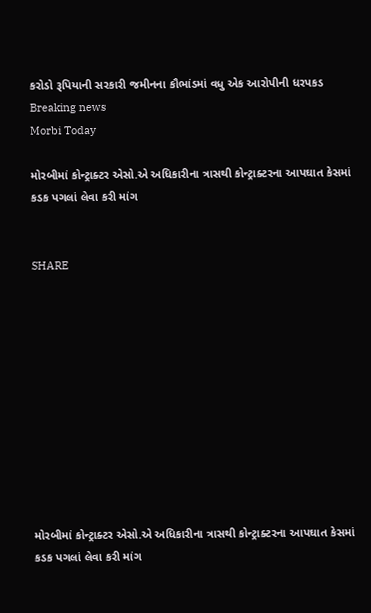કરોડો રૂપિયાની સરકારી જમીનના કૌભાંડમાં વધુ એક આરોપીની ધરપકડ
Breaking news
Morbi Today

મોરબીમાં કોન્ટ્રાક્ટર એસો.એ અધિકારીના ત્રાસથી કોન્ટ્રાક્ટરના આપઘાત કેસમાં કડક પગલાં લેવા કરી માંગ


SHARE











મોરબીમાં કોન્ટ્રાક્ટર એસો.એ અધિકારીના ત્રાસથી કોન્ટ્રાક્ટરના આપઘાત કેસમાં કડક પગલાં લેવા કરી માંગ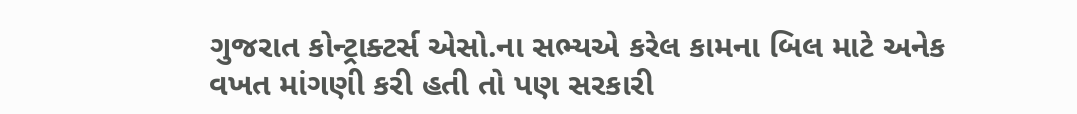ગુજરાત કોન્ટ્રાક્ટર્સ એસો.ના સભ્યએ કરેલ કામના બિલ માટે અનેક વખત માંગણી કરી હતી તો પણ સરકારી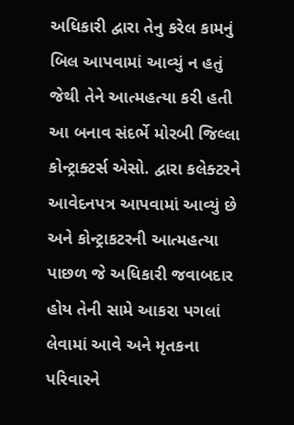અધિકારી દ્વારા તેનુ કરેલ કામનું બિલ આપવામાં આવ્યું ન હતું જેથી તેને આત્મહત્યા કરી હતી આ બનાવ સંદર્ભે મોરબી જિલ્લા કોન્ટ્રાક્ટર્સ એસો. દ્વારા કલેક્ટરને આવેદનપત્ર આપવામાં આવ્યું છે અને કોન્ટ્રાકટરની આત્મહત્યા પાછળ જે અધિકારી જવાબદાર હોય તેની સામે આકરા પગલાં લેવામાં આવે અને મૃતકના પરિવારને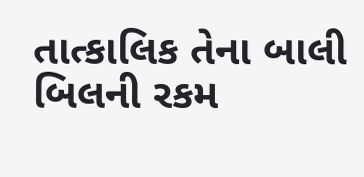તાત્કાલિક તેના બાલી બિલની રકમ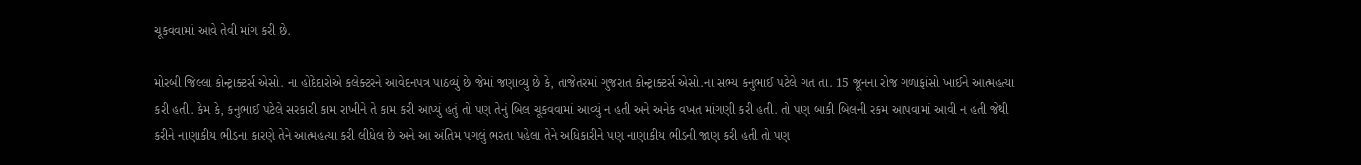ચૂકવવામાં આવે તેવી માંગ કરી છે.

મોરબી જિલ્લા કોન્ટ્રાક્ટર્સ એસો. ના હોદેદારોએ કલેક્ટરને આવેદનપત્ર પાઠવ્યું છે જેમાં જણાવ્યુ છે કે, તાજેતરમાં ગુજરાત કોન્ટ્રાક્ટર્સ એસો.ના સભ્ય કનુભાઈ પટેલે ગત તા. 15 જૂનના રોજ ગળાફાંસો ખાઈને આત્મહત્યા કરી હતી. કેમ કે, કનુભાઈ પટેલે સરકારી કામ રાખીને તે કામ કરી આપ્યું હતું તો પણ તેનું બિલ ચૂકવવામાં આવ્યું ન હતી અને અનેક વખત માંગણી કરી હતી. તો પણ બાકી બિલની રકમ આપવામાં આવી ન હતી જેથી કરીને નાણાકીય ભીડના કારણે તેને આત્મહત્યા કરી લીધેલ છે અને આ અંતિમ પગલું ભરતા પહેલા તેને અધિકારીને પણ નાણાકીય ભીડની જાણ કરી હતી તો પણ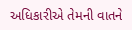અધિકારીએ તેમની વાતને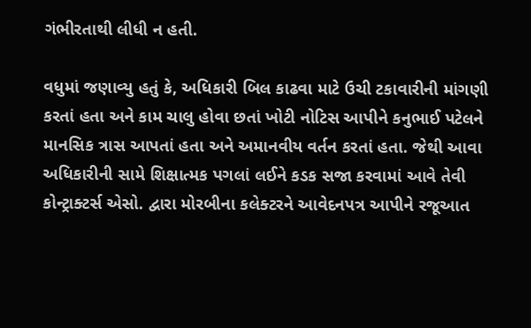ગંભીરતાથી લીધી ન હતી.

વધુમાં જણાવ્યુ હતું કે, અધિકારી બિલ કાઢવા માટે ઉચી ટકાવારીની માંગણી કરતાં હતા અને કામ ચાલુ હોવા છતાં ખોટી નોટિસ આપીને કનુભાઈ પટેલને માનસિક ત્રાસ આપતાં હતા અને અમાનવીય વર્તન કરતાં હતા. જેથી આવા અધિકારીની સામે શિક્ષાત્મક પગલાં લઈને કડક સજા કરવામાં આવે તેવી કોન્ટ્રાક્ટર્સ એસો. દ્વારા મોરબીના કલેક્ટરને આવેદનપત્ર આપીને રજૂઆત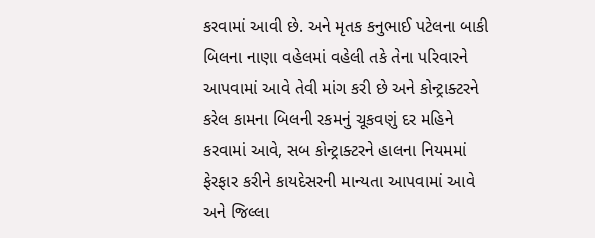કરવામાં આવી છે. અને મૃતક કનુભાઈ પટેલના બાકી બિલના નાણા વહેલમાં વહેલી તકે તેના પરિવારને આપવામાં આવે તેવી માંગ કરી છે અને કોન્ટ્રાક્ટરને કરેલ કામના બિલની રકમનું ચૂકવણું દર મહિને કરવામાં આવે, સબ કોન્ટ્રાક્ટરને હાલના નિયમમાં ફેરફાર કરીને કાયદેસરની માન્યતા આપવામાં આવે અને જિલ્લા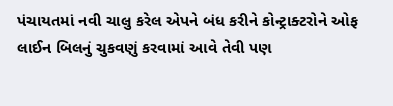પંચાયતમાં નવી ચાલુ કરેલ એપને બંધ કરીને કોન્ટ્રાક્ટરોને ઓફ લાઈન બિલનું ચુકવણું કરવામાં આવે તેવી પણ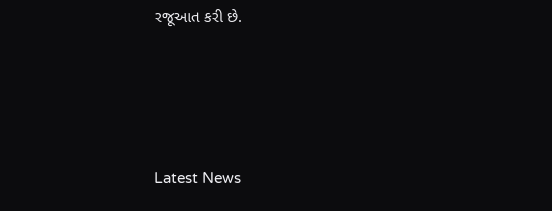રજૂઆત કરી છે.






Latest News